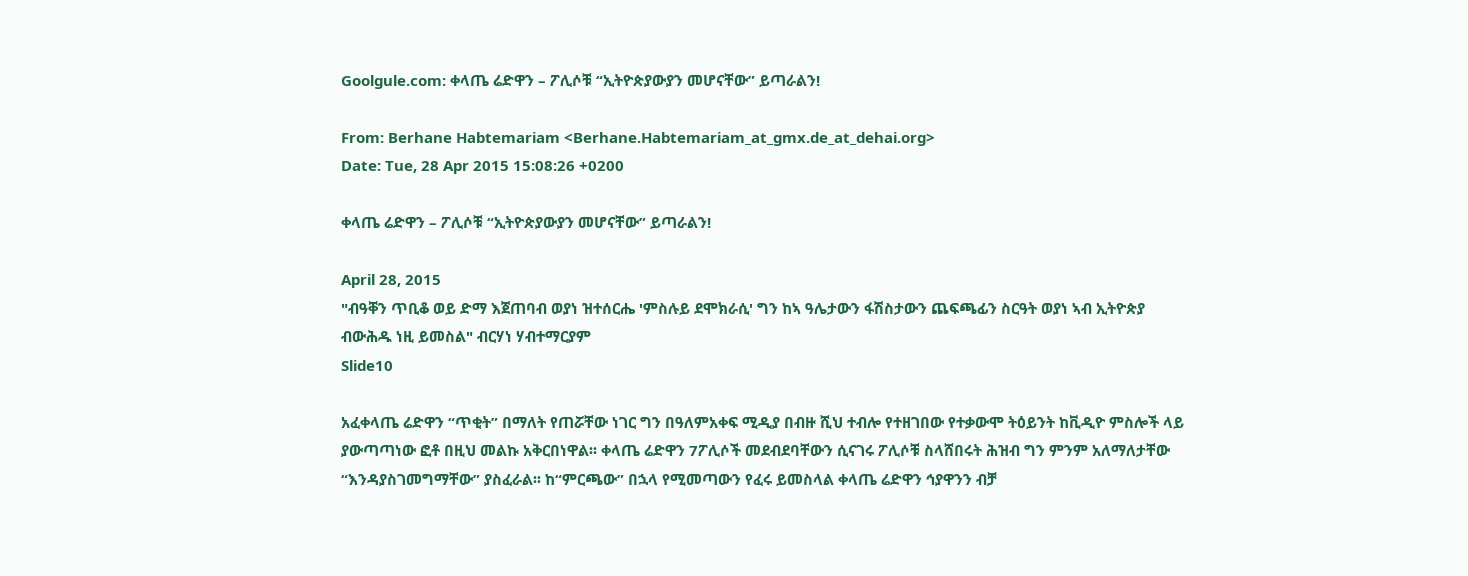Goolgule.com: ቀላጤ ሬድዋን – ፖሊሶቹ “ኢትዮጵያውያን መሆናቸው” ይጣራልን!

From: Berhane Habtemariam <Berhane.Habtemariam_at_gmx.de_at_dehai.org>
Date: Tue, 28 Apr 2015 15:08:26 +0200

ቀላጤ ሬድዋን – ፖሊሶቹ “ኢትዮጵያውያን መሆናቸው” ይጣራልን!

April 28, 2015
"ብዓቐን ጥቢቆ ወይ ድማ እጀጠባብ ወያነ ዝተሰርሔ 'ምስሉይ ደሞክራሲ' ግን ከኣ ዓሌታውን ፋሽስታውን ጨፍጫፊን ስርዓት ወያነ ኣብ ኢትዮጵያ ብውሕዱ ነዚ ይመስል" ብርሃነ ሃብተማርያም
Slide10

አፈቀላጤ ሬድዋን “ጥቂት” በማለት የጠሯቸው ነገር ግን በዓለምአቀፍ ሚዲያ በብዙ ሺህ ተብሎ የተዘገበው የተቃውሞ ትዕይንት ከቪዲዮ ምስሎች ላይ ያውጣጣነው ፎቶ በዚህ መልኩ አቅርበነዋል፡፡ ቀላጤ ሬድዋን 7ፖሊሶች መደብደባቸውን ሲናገሩ ፖሊሶቹ ስላሸበሩት ሕዝብ ግን ምንም አለማለታቸው “እንዳያስገመግማቸው” ያስፈራል፡፡ ከ“ምርጫው” በኋላ የሚመጣውን የፈሩ ይመስላል ቀላጤ ሬድዋን ኅያዋንን ብቻ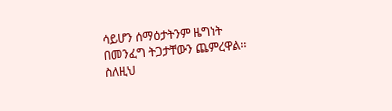ሳይሆን ሰማዕታትንም ዜግነት በመንፈግ ትጋታቸውን ጨምረዋል፡፡ ስለዚህ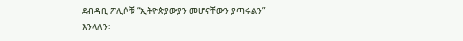ደብዳቢ ፖሊሶቹ “ኢትዮጵያውያን መሆናቸውን ያጣሩልን” እንላለን፡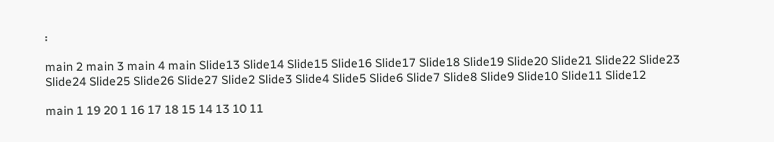፡

main 2 main 3 main 4 main Slide13 Slide14 Slide15 Slide16 Slide17 Slide18 Slide19 Slide20 Slide21 Slide22 Slide23 Slide24 Slide25 Slide26 Slide27 Slide2 Slide3 Slide4 Slide5 Slide6 Slide7 Slide8 Slide9 Slide10 Slide11 Slide12

main 1 19 20 1 16 17 18 15 14 13 10 11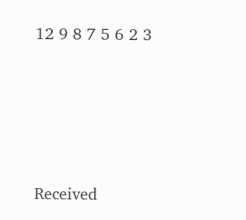12 9 8 7 5 6 2 3




Received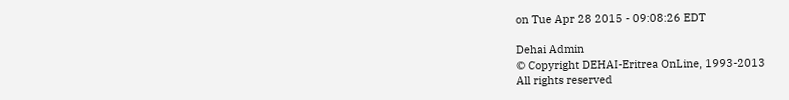on Tue Apr 28 2015 - 09:08:26 EDT

Dehai Admin
© Copyright DEHAI-Eritrea OnLine, 1993-2013
All rights reserved